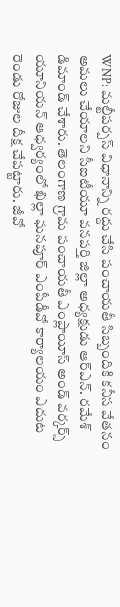WNP: మల్టీపర్పస్ విధానాన్ని రద్దు చేసి పంచాయతీ సిబ్బందికి కనీస వేతనం అమలు చేయాలని సీఐటీయూ వనపర్తి జిల్లా అధ్యక్షుడు ఆర్ఎన్. రమేశ్ డిమాండ్ చేశారు. తెలంగాణ గ్రామ పంచాయతీ ఎంప్లాయీస్ అండ్ వర్కర్స్ యూనియన్ ఆధ్వర్యంలో ఖిల్లా ఘనపూర్ ఎంపీడీవో కార్యాలయం ఎదుట రెండు రోజుల దీక్ష చేపట్టారు. జీవో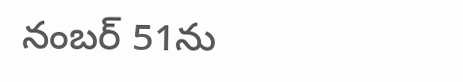నంబర్ 51ను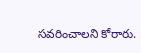సవరించాలని కోరారు.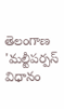తెలంగాణ
'మల్టీపర్పస్ విధానం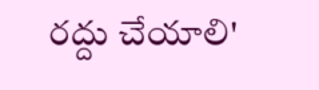రద్దు చేయాలి'